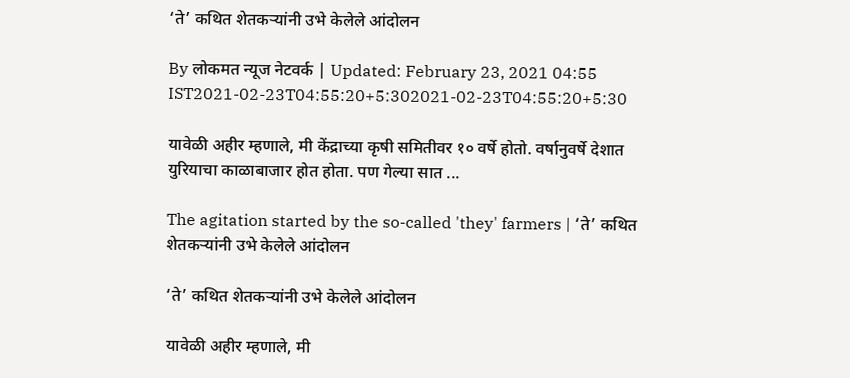‘ते’ कथित शेतकऱ्यांनी उभे केलेले आंदोलन

By लोकमत न्यूज नेटवर्क | Updated: February 23, 2021 04:55 IST2021-02-23T04:55:20+5:302021-02-23T04:55:20+5:30

यावेळी अहीर म्हणाले, मी केंद्राच्या कृषी समितीवर १० वर्षे होतो. वर्षानुवर्षे देशात युरियाचा काळाबाजार होत होता. पण गेल्या सात ...

The agitation started by the so-called 'they' farmers | ‘ते’ कथित शेतकऱ्यांनी उभे केलेले आंदोलन

‘ते’ कथित शेतकऱ्यांनी उभे केलेले आंदोलन

यावेळी अहीर म्हणाले, मी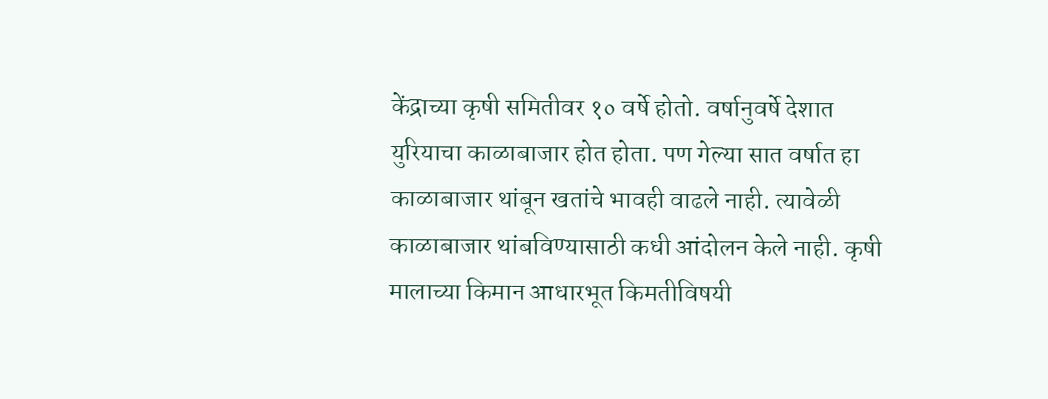केंद्राच्या कृषी समितीवर १० वर्षे होतो. वर्षानुवर्षे देशात युरियाचा काळाबाजार होत होता. पण गेल्या सात वर्षात हा काळाबाजार थांबून खतांचे भावही वाढले नाही. त्यावेळी काळाबाजार थांबविण्यासाठी कधी आंदोलन केले नाही. कृषी मालाच्या किमान आधारभूत किमतीविषयी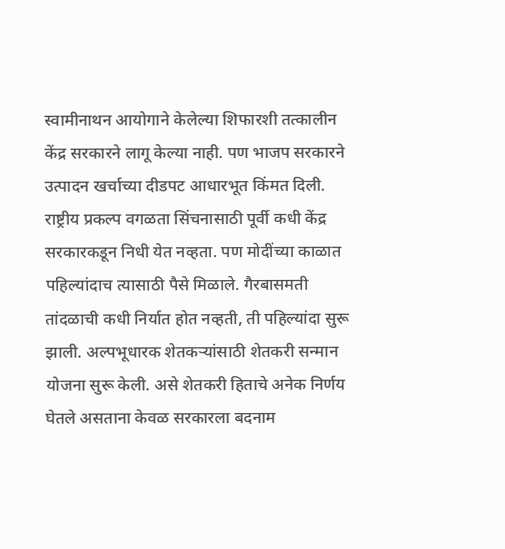स्वामीनाथन आयोगाने केलेल्या शिफारशी तत्कालीन केंद्र सरकारने लागू केल्या नाही. पण भाजप सरकारने उत्पादन खर्चाच्या दीडपट आधारभूत किंमत दिली. राष्ट्रीय प्रकल्प वगळता सिंचनासाठी पूर्वी कधी केंद्र सरकारकडून निधी येत नव्हता. पण मोदींच्या काळात पहिल्यांदाच त्यासाठी पैसे मिळाले. गैरबासमती तांदळाची कधी निर्यात होत नव्हती, ती पहिल्यांदा सुरू झाली. अल्पभूधारक शेतकऱ्यांसाठी शेतकरी सन्मान योजना सुरू केली. असे शेतकरी हिताचे अनेक निर्णय घेतले असताना केवळ सरकारला बदनाम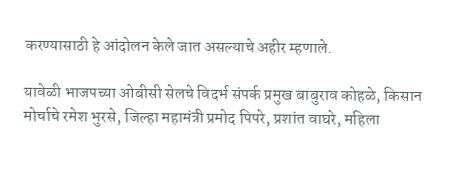करण्यासाठी हे आंदोलन केले जात असल्याचे अहीर म्हणाले.

यावेळी भाजपच्या ओबीसी सेलचे विदर्भ संपर्क प्रमुख बाबुराव कोहळे, किसान मोर्चाचे रमेश भुरसे, जिल्हा महामंत्री प्रमोद पिपरे, प्रशांत वाघरे, महिला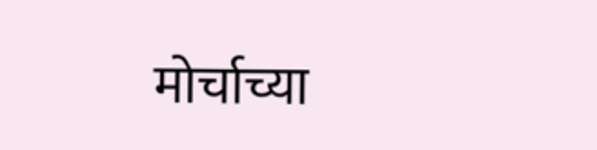मोर्चाच्या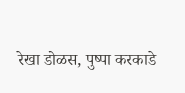रेखा डोळस, पुष्पा करकाडे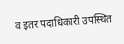व इतर पदाधिकारी उपस्थित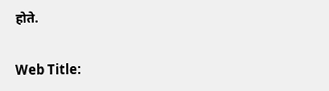होते.

Web Title: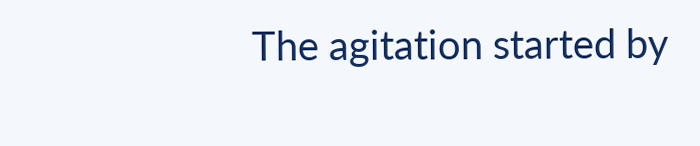The agitation started by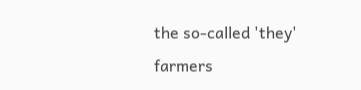the so-called 'they' farmers